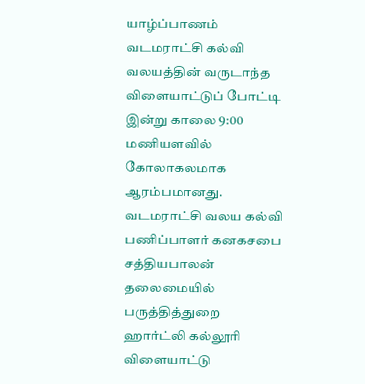யாழ்ப்பாணம் வடமராட்சி கல்வி வலயத்தின் வருடாந்த விளையாட்டுப் போட்டி இன்று காலை 9:00 மணியளவில் கோலாகலமாக ஆரம்பமானது. வடமராட்சி வலய கல்வி பணிப்பாளர் கனகசபை சத்தியபாலன் தலைமையில் பருத்தித்துறை ஹார்ட்லி கல்லூரி விளையாட்டு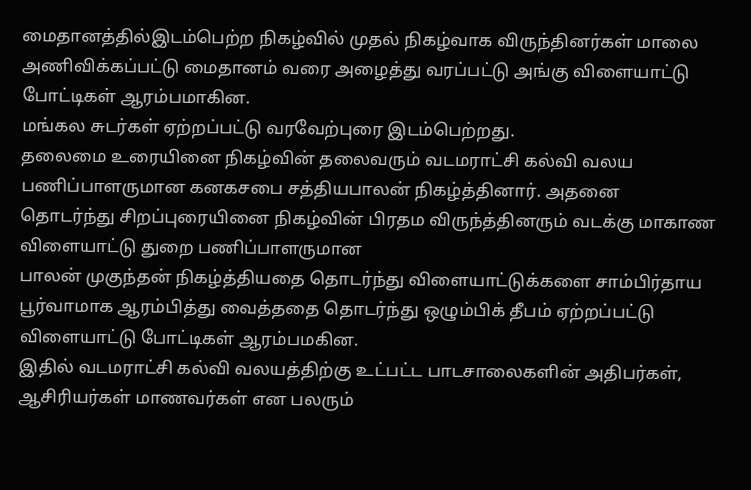மைதானத்தில்இடம்பெற்ற நிகழ்வில் முதல் நிகழ்வாக விருந்தினர்கள் மாலை அணிவிக்கப்பட்டு மைதானம் வரை அழைத்து வரப்பட்டு அங்கு விளையாட்டு போட்டிகள் ஆரம்பமாகின.
மங்கல சுடர்கள் ஏற்றப்பட்டு வரவேற்புரை இடம்பெற்றது.
தலைமை உரையினை நிகழ்வின் தலைவரும் வடமராட்சி கல்வி வலய பணிப்பாளருமான கனகசபை சத்தியபாலன் நிகழ்த்தினார். அதனை தொடர்ந்து சிறப்புரையினை நிகழ்வின் பிரதம விருந்த்தினரும் வடக்கு மாகாண விளையாட்டு துறை பணிப்பாளருமான
பாலன் முகுந்தன் நிகழ்த்தியதை தொடர்ந்து விளையாட்டுக்களை சாம்பிர்தாய பூர்வாமாக ஆரம்பித்து வைத்ததை தொடர்ந்து ஒழும்பிக் தீபம் ஏற்றப்பட்டு விளையாட்டு போட்டிகள் ஆரம்பமகின.
இதில் வடமராட்சி கல்வி வலயத்திற்கு உட்பட்ட பாடசாலைகளின் அதிபர்கள், ஆசிரியர்கள் மாணவர்கள் என பலரும்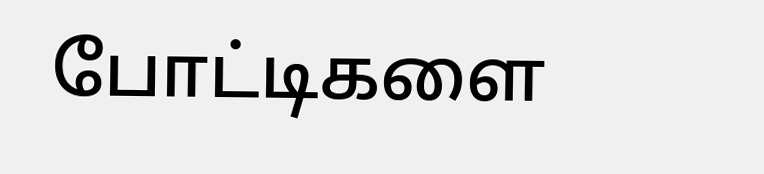போட்டிகளை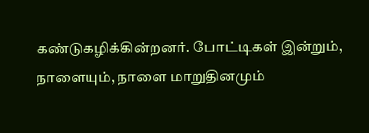கண்டுகழிக்கின்றனர். போட்டிகள் இன்றும், நாளையும், நாளை மாறுதினமும்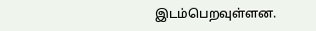இடம்பெறவுள்ளன.